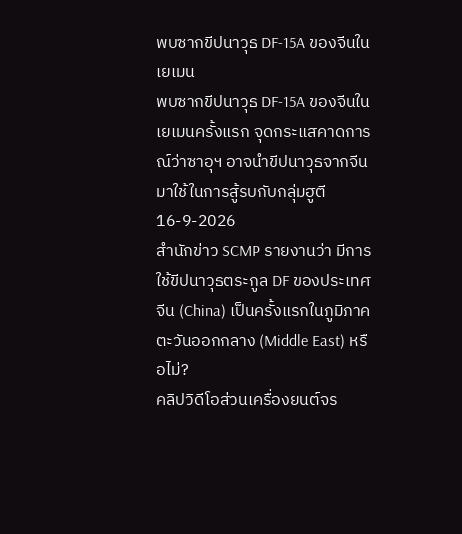พบซากขีปนาวุธ DF-15A ของจีนในเยเมน
พบซากขีปนาวุธ DF-15A ของจีนในเยเมนครั้งแรก จุดกระแสคาดการณ์ว่าซาอุฯ อาจนำขีปนาวุธจากจีนมาใช้ในการสู้รบกับกลุ่มฮูตี
16-9-2026
สำนักข่าว SCMP รายงานว่า มีการใช้ขีปนาวุธตระกูล DF ของประเทศจีน (China) เป็นครั้งแรกในภูมิภาคตะวันออกกลาง (Middle East) หรือไม่?
คลิปวิดีโอส่วนเครื่องยนต์จร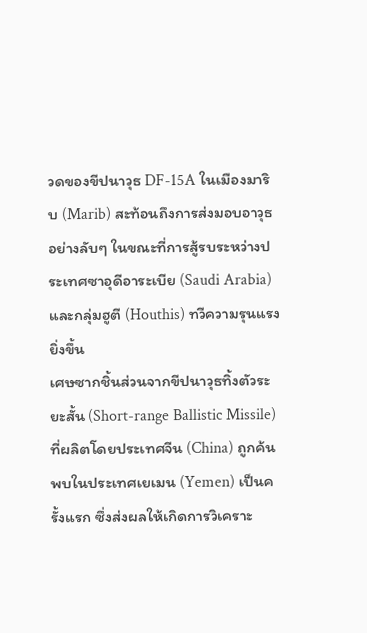วดของขีปนาวุธ DF-15A ในเมืองมาริบ (Marib) สะท้อนถึงการส่งมอบอาวุธอย่างลับๆ ในขณะที่การสู้รบระหว่างประเทศซาอุดีอาระเบีย (Saudi Arabia) และกลุ่มฮูตี (Houthis) ทวีความรุนแรงยิ่งขึ้น
เศษซากชิ้นส่วนจากขีปนาวุธทิ้งตัวระยะสั้น (Short-range Ballistic Missile) ที่ผลิตโดยประเทศจีน (China) ถูกค้นพบในประเทศเยเมน (Yemen) เป็นครั้งแรก ซึ่งส่งผลให้เกิดการวิเคราะ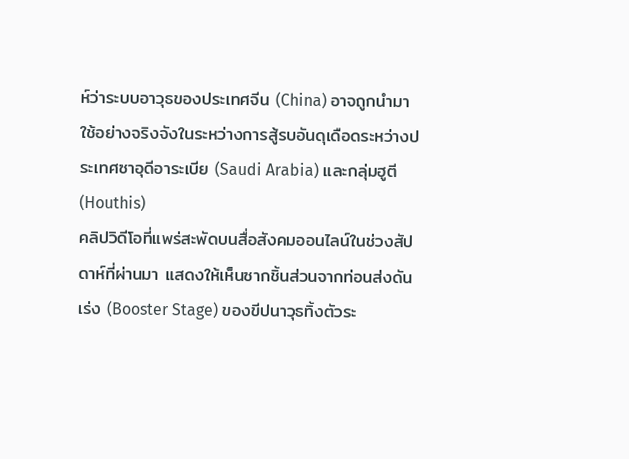ห์ว่าระบบอาวุธของประเทศจีน (China) อาจถูกนำมาใช้อย่างจริงจังในระหว่างการสู้รบอันดุเดือดระหว่างประเทศซาอุดีอาระเบีย (Saudi Arabia) และกลุ่มฮูตี (Houthis)
คลิปวิดีโอที่แพร่สะพัดบนสื่อสังคมออนไลน์ในช่วงสัปดาห์ที่ผ่านมา แสดงให้เห็นซากชิ้นส่วนจากท่อนส่งดันเร่ง (Booster Stage) ของขีปนาวุธทิ้งตัวระ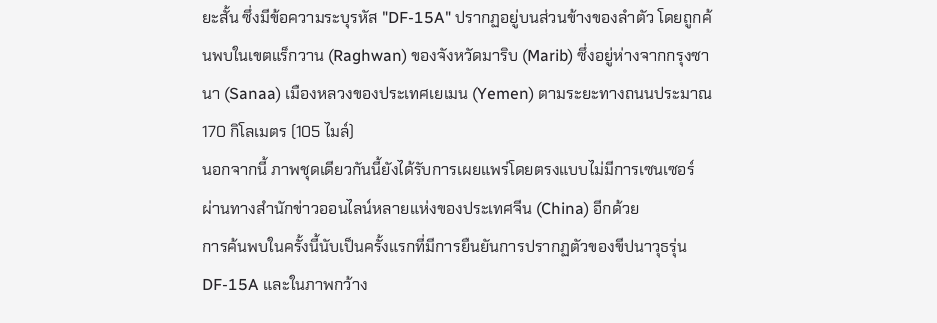ยะสั้น ซึ่งมีข้อความระบุรหัส "DF-15A" ปรากฏอยู่บนส่วนข้างของลำตัว โดยถูกค้นพบในเขตแร็กวาน (Raghwan) ของจังหวัดมาริบ (Marib) ซึ่งอยู่ห่างจากกรุงซานา (Sanaa) เมืองหลวงของประเทศเยเมน (Yemen) ตามระยะทางถนนประมาณ 170 กิโลเมตร (105 ไมล์)
นอกจากนี้ ภาพชุดเดียวกันนี้ยังได้รับการเผยแพร่โดยตรงแบบไม่มีการเซนเซอร์ผ่านทางสำนักข่าวออนไลน์หลายแห่งของประเทศจีน (China) อีกด้วย
การค้นพบในครั้งนี้นับเป็นครั้งแรกที่มีการยืนยันการปรากฏตัวของขีปนาวุธรุ่น DF-15A และในภาพกว้าง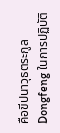คือขีปนาวุธตระกูล Dongfeng ในการปฏิบัติ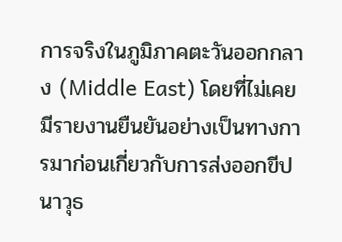การจริงในภูมิภาคตะวันออกกลาง (Middle East) โดยที่ไม่เคยมีรายงานยืนยันอย่างเป็นทางการมาก่อนเกี่ยวกับการส่งออกขีปนาวุธ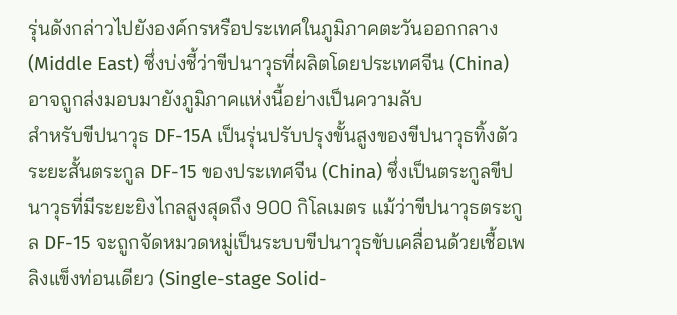รุ่นดังกล่าวไปยังองค์กรหรือประเทศในภูมิภาคตะวันออกกลาง (Middle East) ซึ่งบ่งชี้ว่าขีปนาวุธที่ผลิตโดยประเทศจีน (China) อาจถูกส่งมอบมายังภูมิภาคแห่งนี้อย่างเป็นความลับ
สำหรับขีปนาวุธ DF-15A เป็นรุ่นปรับปรุงขั้นสูงของขีปนาวุธทิ้งตัวระยะสั้นตระกูล DF-15 ของประเทศจีน (China) ซึ่งเป็นตระกูลขีปนาวุธที่มีระยะยิงไกลสูงสุดถึง 900 กิโลเมตร แม้ว่าขีปนาวุธตระกูล DF-15 จะถูกจัดหมวดหมู่เป็นระบบขีปนาวุธขับเคลื่อนด้วยเชื้อเพลิงแข็งท่อนเดียว (Single-stage Solid-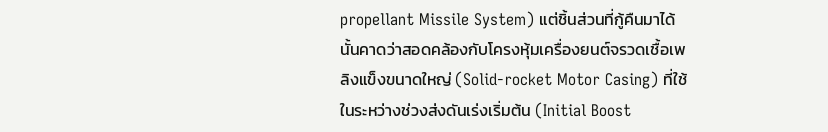propellant Missile System) แต่ชิ้นส่วนที่กู้คืนมาได้นั้นคาดว่าสอดคล้องกับโครงหุ้มเครื่องยนต์จรวดเชื้อเพลิงแข็งขนาดใหญ่ (Solid-rocket Motor Casing) ที่ใช้ในระหว่างช่วงส่งดันเร่งเริ่มต้น (Initial Boost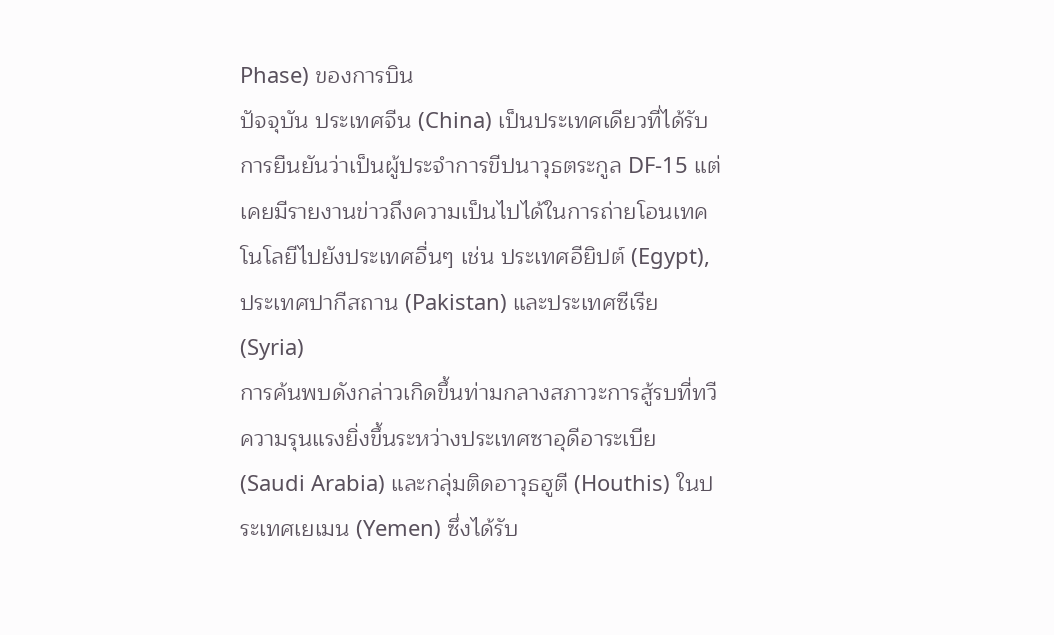Phase) ของการบิน
ปัจจุบัน ประเทศจีน (China) เป็นประเทศเดียวที่ได้รับการยืนยันว่าเป็นผู้ประจำการขีปนาวุธตระกูล DF-15 แต่เคยมีรายงานข่าวถึงความเป็นไปได้ในการถ่ายโอนเทคโนโลยีไปยังประเทศอื่นๆ เช่น ประเทศอียิปต์ (Egypt), ประเทศปากีสถาน (Pakistan) และประเทศซีเรีย (Syria)
การค้นพบดังกล่าวเกิดขึ้นท่ามกลางสภาวะการสู้รบที่ทวีความรุนแรงยิ่งขึ้นระหว่างประเทศซาอุดีอาระเบีย (Saudi Arabia) และกลุ่มติดอาวุธฮูตี (Houthis) ในประเทศเยเมน (Yemen) ซึ่งได้รับ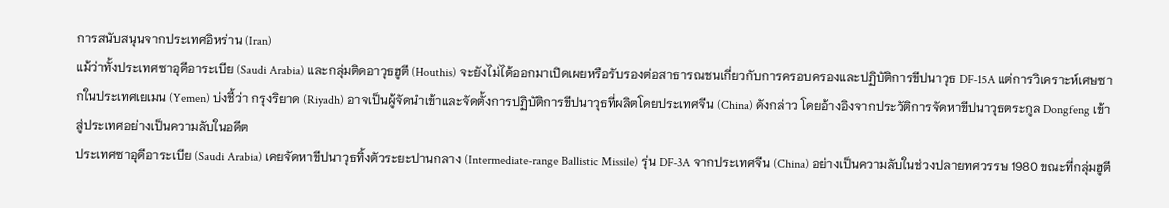การสนับสนุนจากประเทศอิหร่าน (Iran)
แม้ว่าทั้งประเทศซาอุดีอาระเบีย (Saudi Arabia) และกลุ่มติดอาวุธฮูตี (Houthis) จะยังไม่ได้ออกมาเปิดเผยหรือรับรองต่อสาธารณชนเกี่ยวกับการครอบครองและปฏิบัติการขีปนาวุธ DF-15A แต่การวิเคราะห์เศษซากในประเทศเยเมน (Yemen) บ่งชี้ว่า กรุงริยาด (Riyadh) อาจเป็นผู้จัดนำเข้าและจัดตั้งการปฏิบัติการขีปนาวุธที่ผลิตโดยประเทศจีน (China) ดังกล่าว โดยอ้างอิงจากประวัติการจัดหาขีปนาวุธตระกูล Dongfeng เข้าสู่ประเทศอย่างเป็นความลับในอดีต
ประเทศซาอุดีอาระเบีย (Saudi Arabia) เคยจัดหาขีปนาวุธทิ้งตัวระยะปานกลาง (Intermediate-range Ballistic Missile) รุ่น DF-3A จากประเทศจีน (China) อย่างเป็นความลับในช่วงปลายทศวรรษ 1980 ขณะที่กลุ่มฮูตี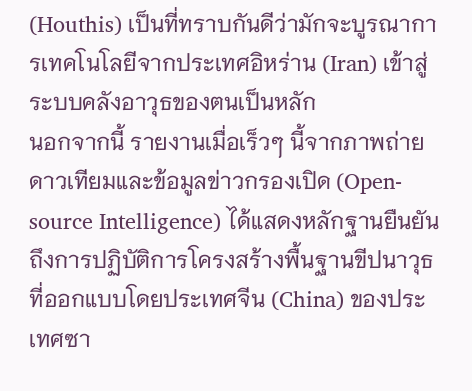(Houthis) เป็นที่ทราบกันดีว่ามักจะบูรณาการเทคโนโลยีจากประเทศอิหร่าน (Iran) เข้าสู่ระบบคลังอาวุธของตนเป็นหลัก
นอกจากนี้ รายงานเมื่อเร็วๆ นี้จากภาพถ่ายดาวเทียมและข้อมูลข่าวกรองเปิด (Open-source Intelligence) ได้แสดงหลักฐานยืนยันถึงการปฏิบัติการโครงสร้างพื้นฐานขีปนาวุธที่ออกแบบโดยประเทศจีน (China) ของประเทศซา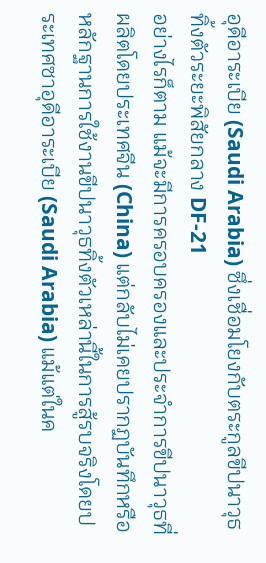อุดีอาระเบีย (Saudi Arabia) ซึ่งเชื่อมโยงกับตระกูลขีปนาวุธทิ้งตัวระยะพิสัยกลาง DF-21
อย่างไรก็ตาม แม้จะมีการครอบครองและประจำการขีปนาวุธที่ผลิตโดยประเทศจีน (China) แต่กลับไม่เคยปรากฏบันทึกหรือหลักฐานการใช้งานขีปนาวุธทิ้งตัวเหล่านี้ในการสู้รบจริงโดยประเทศซาอุดีอาระเบีย (Saudi Arabia) แม้แต่ในค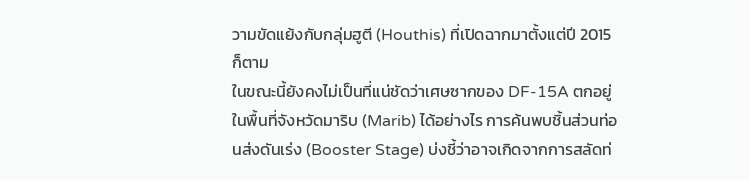วามขัดแย้งกับกลุ่มฮูตี (Houthis) ที่เปิดฉากมาตั้งแต่ปี 2015 ก็ตาม
ในขณะนี้ยังคงไม่เป็นที่แน่ชัดว่าเศษซากของ DF-15A ตกอยู่ในพื้นที่จังหวัดมาริบ (Marib) ได้อย่างไร การค้นพบชิ้นส่วนท่อนส่งดันเร่ง (Booster Stage) บ่งชี้ว่าอาจเกิดจากการสลัดท่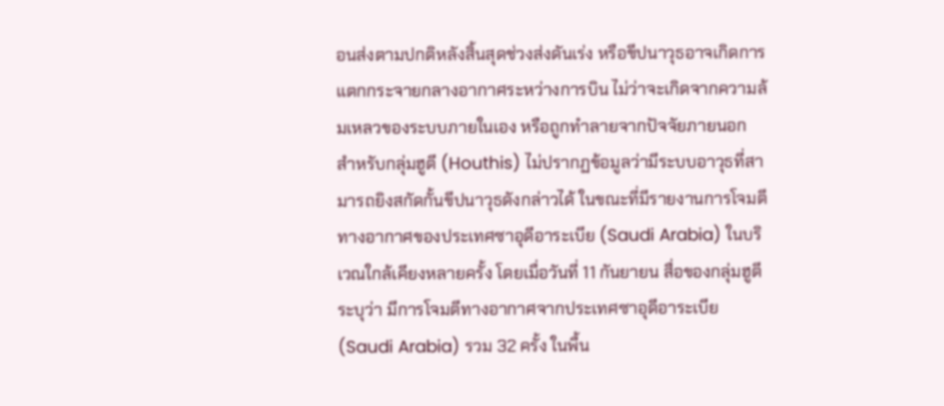อนส่งตามปกติหลังสิ้นสุดช่วงส่งดันเร่ง หรือขีปนาวุธอาจเกิดการแตกกระจายกลางอากาศระหว่างการบิน ไม่ว่าจะเกิดจากความล้มเหลวของระบบภายในเอง หรือถูกทำลายจากปัจจัยภายนอก
สำหรับกลุ่มฮูตี (Houthis) ไม่ปรากฏข้อมูลว่ามีระบบอาวุธที่สามารถยิงสกัดกั้นขีปนาวุธดังกล่าวได้ ในขณะที่มีรายงานการโจมตีทางอากาศของประเทศซาอุดีอาระเบีย (Saudi Arabia) ในบริเวณใกล้เคียงหลายครั้ง โดยเมื่อวันที่ 11 กันยายน สื่อของกลุ่มฮูตีระบุว่า มีการโจมตีทางอากาศจากประเทศซาอุดีอาระเบีย (Saudi Arabia) รวม 32 ครั้ง ในพื้น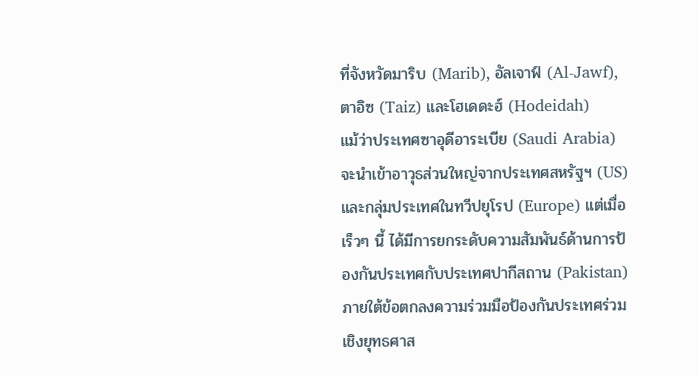ที่จังหวัดมาริบ (Marib), อัลเจาฟ์ (Al-Jawf), ตาอิซ (Taiz) และโฮเดดะฮ์ (Hodeidah)
แม้ว่าประเทศซาอุดีอาระเบีย (Saudi Arabia) จะนำเข้าอาวุธส่วนใหญ่จากประเทศสหรัฐฯ (US) และกลุ่มประเทศในทวีปยุโรป (Europe) แต่เมื่อเร็วๆ นี้ ได้มีการยกระดับความสัมพันธ์ด้านการป้องกันประเทศกับประเทศปากีสถาน (Pakistan) ภายใต้ข้อตกลงความร่วมมือป้องกันประเทศร่วมเชิงยุทธศาส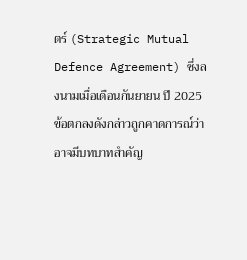ตร์ (Strategic Mutual Defence Agreement) ซึ่งลงนามเมื่อเดือนกันยายน ปี 2025
ข้อตกลงดังกล่าวถูกคาดการณ์ว่าอาจมีบทบาทสำคัญ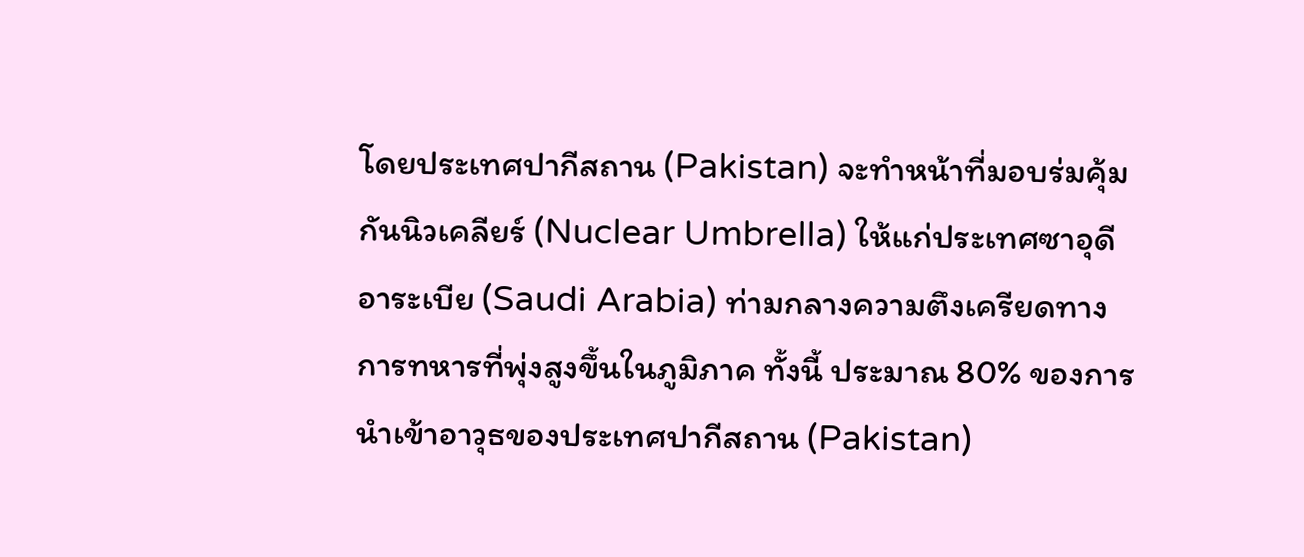โดยประเทศปากีสถาน (Pakistan) จะทำหน้าที่มอบร่มคุ้มกันนิวเคลียร์ (Nuclear Umbrella) ให้แก่ประเทศซาอุดีอาระเบีย (Saudi Arabia) ท่ามกลางความตึงเครียดทางการทหารที่พุ่งสูงขึ้นในภูมิภาค ทั้งนี้ ประมาณ 80% ของการนำเข้าอาวุธของประเทศปากีสถาน (Pakistan)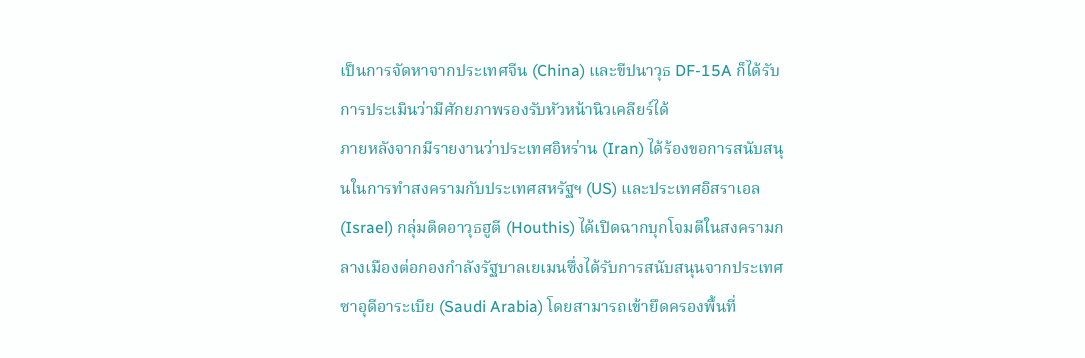เป็นการจัดหาจากประเทศจีน (China) และขีปนาวุธ DF-15A ก็ได้รับการประเมินว่ามีศักยภาพรองรับหัวหน้านิวเคลียร์ได้
ภายหลังจากมีรายงานว่าประเทศอิหร่าน (Iran) ได้ร้องขอการสนับสนุนในการทำสงครามกับประเทศสหรัฐฯ (US) และประเทศอิสราเอล (Israel) กลุ่มติดอาวุธฮูตี (Houthis) ได้เปิดฉากบุกโจมตีในสงครามกลางเมืองต่อกองกำลังรัฐบาลเยเมนซึ่งได้รับการสนับสนุนจากประเทศซาอุดีอาระเบีย (Saudi Arabia) โดยสามารถเข้ายึดครองพื้นที่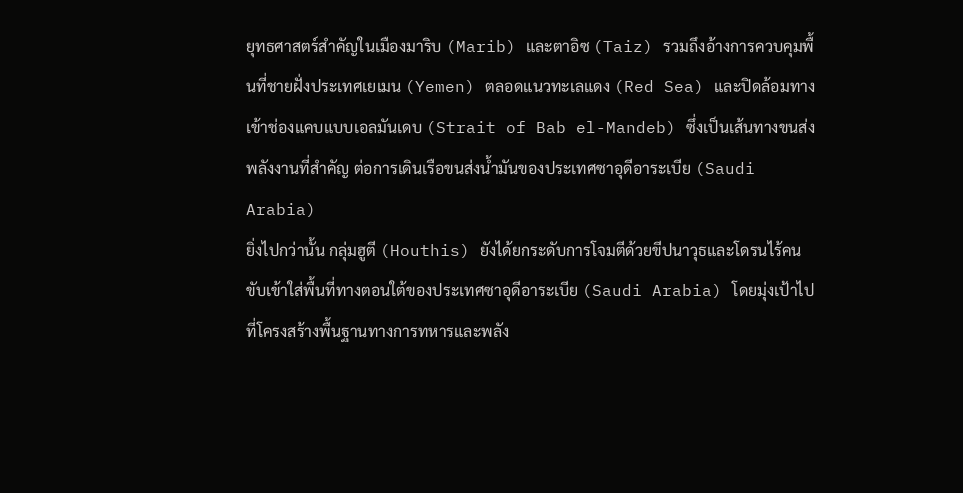ยุทธศาสตร์สำคัญในเมืองมาริบ (Marib) และตาอิซ (Taiz) รวมถึงอ้างการควบคุมพื้นที่ชายฝั่งประเทศเยเมน (Yemen) ตลอดแนวทะเลแดง (Red Sea) และปิดล้อมทางเข้าช่องแคบแบบเอลมันเดบ (Strait of Bab el-Mandeb) ซึ่งเป็นเส้นทางขนส่งพลังงานที่สำคัญ ต่อการเดินเรือขนส่งน้ำมันของประเทศซาอุดีอาระเบีย (Saudi Arabia)
ยิ่งไปกว่านั้น กลุ่มฮูตี (Houthis) ยังได้ยกระดับการโจมตีด้วยขีปนาวุธและโดรนไร้คนขับเข้าใส่พื้นที่ทางตอนใต้ของประเทศซาอุดีอาระเบีย (Saudi Arabia) โดยมุ่งเป้าไปที่โครงสร้างพื้นฐานทางการทหารและพลัง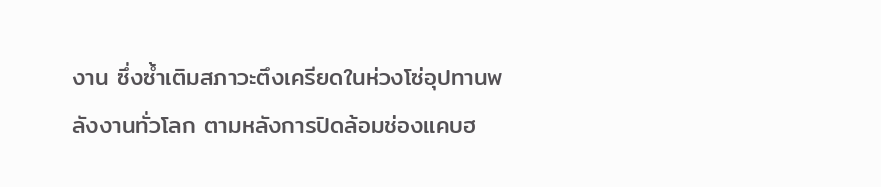งาน ซึ่งซ้ำเติมสภาวะตึงเครียดในห่วงโซ่อุปทานพลังงานทั่วโลก ตามหลังการปิดล้อมช่องแคบฮ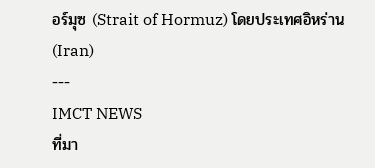อร์มุซ (Strait of Hormuz) โดยประเทศอิหร่าน (Iran)
---
IMCT NEWS
ที่มา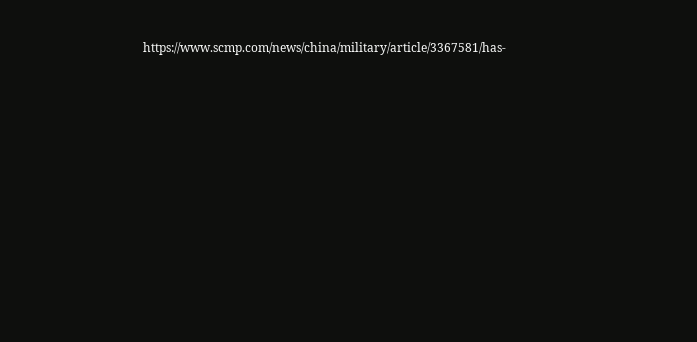https://www.scmp.com/news/china/military/article/3367581/has-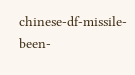chinese-df-missile-been-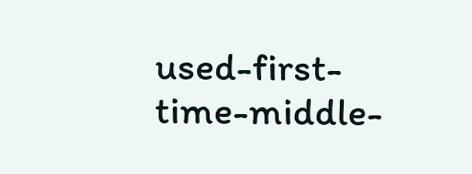used-first-time-middle-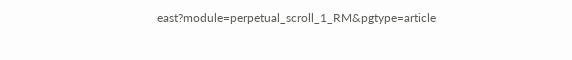east?module=perpetual_scroll_1_RM&pgtype=article